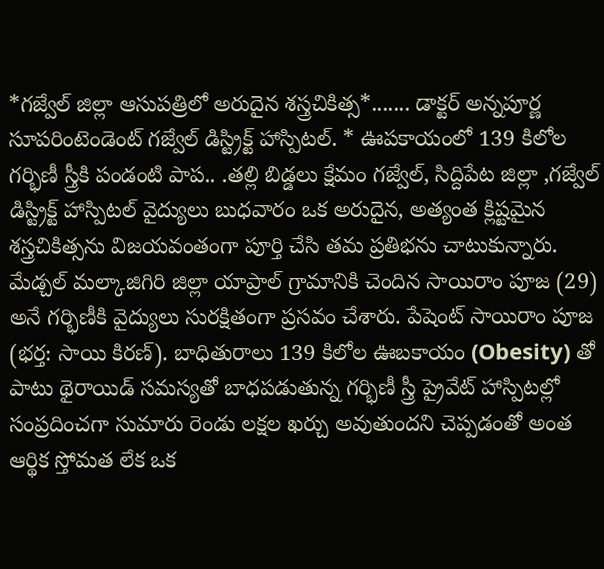*గజ్వేల్ జిల్లా ఆసుపత్రిలో అరుదైన శస్త్రచికిత్స*....... డాక్టర్ అన్నపూర్ణ సూపరింటెండెంట్ గజ్వేల్ డిస్ట్రిక్ట్ హాస్పిటల్. * ఊపకాయంలో 139 కిలోల గర్భిణీ స్త్రీకి పండంటి పాప.. .తల్లి బిడ్డలు క్షేమం గజ్వేల్, సిద్దిపేట జిల్లా ,గజ్వేల్ డిస్ట్రిక్ట్ హాస్పిటల్ వైద్యులు బుధవారం ఒక అరుదైన, అత్యంత క్లిష్టమైన శస్త్రచికిత్సను విజయవంతంగా పూర్తి చేసి తమ ప్రతిభను చాటుకున్నారు. మేడ్చల్ మల్కాజిగిరి జిల్లా యాప్రాల్ గ్రామానికి చెందిన సాయిరాం పూజ (29) అనే గర్భిణీకి వైద్యులు సురక్షితంగా ప్రసవం చేశారు. పేషెంట్ సాయిరాం పూజ (భర్త: సాయి కిరణ్). బాధితురాలు 139 కిలోల ఊబకాయం (Obesity) తో పాటు థైరాయిడ్ సమస్యతో బాధపడుతున్న గర్భిణీ స్త్రీ ప్రైవేట్ హాస్పిటల్లో సంప్రదించగా సుమారు రెండు లక్షల ఖర్చు అవుతుందని చెప్పడంతో అంత ఆర్థిక స్తోమత లేక ఒక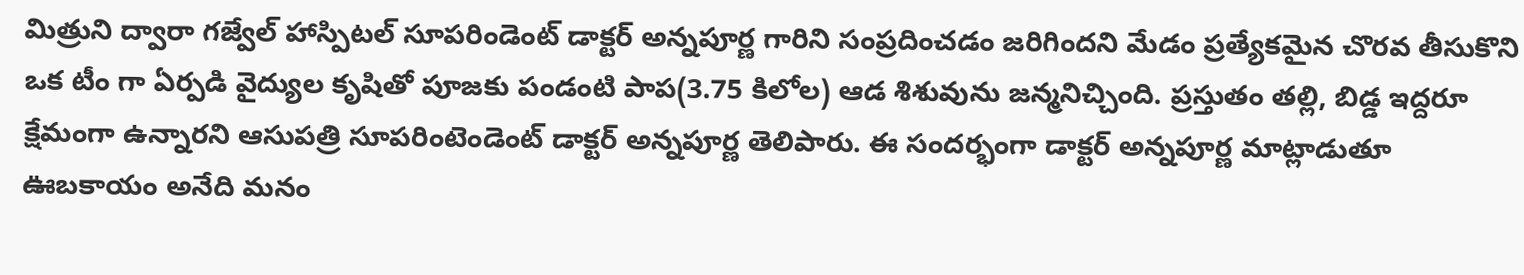మిత్రుని ద్వారా గజ్వేల్ హాస్పిటల్ సూపరిండెంట్ డాక్టర్ అన్నపూర్ణ గారిని సంప్రదించడం జరిగిందని మేడం ప్రత్యేకమైన చొరవ తీసుకొని ఒక టీం గా ఏర్పడి వైద్యుల కృషితో పూజకు పండంటి పాప(3.75 కిలోల) ఆడ శిశువును జన్మనిచ్చింది. ప్రస్తుతం తల్లి, బిడ్డ ఇద్దరూ క్షేమంగా ఉన్నారని ఆసుపత్రి సూపరింటెండెంట్ డాక్టర్ అన్నపూర్ణ తెలిపారు. ఈ సందర్భంగా డాక్టర్ అన్నపూర్ణ మాట్లాడుతూ ఊబకాయం అనేది మనం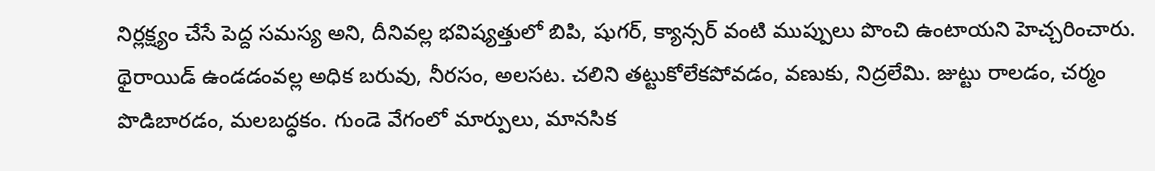నిర్లక్ష్యం చేసే పెద్ద సమస్య అని, దీనివల్ల భవిష్యత్తులో బిపి, షుగర్, క్యాన్సర్ వంటి ముప్పులు పొంచి ఉంటాయని హెచ్చరించారు. థైరాయిడ్ ఉండడంవల్ల అధిక బరువు, నీరసం, అలసట. చలిని తట్టుకోలేకపోవడం, వణుకు, నిద్రలేమి. జుట్టు రాలడం, చర్మం పొడిబారడం, మలబద్ధకం. గుండె వేగంలో మార్పులు, మానసిక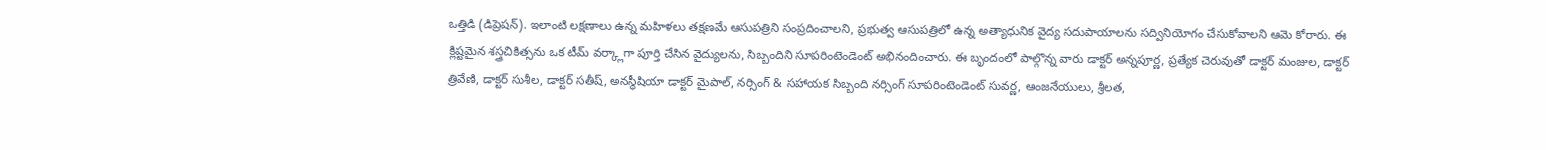ఒత్తిడి (డిప్రెషన్). ఇలాంటి లక్షణాలు ఉన్న మహిళలు తక్షణమే ఆసుపత్రిని సంప్రదించాలని, ప్రభుత్వ ఆసుపత్రిలో ఉన్న అత్యాధునిక వైద్య సదుపాయాలను సద్వినియోగం చేసుకోవాలని ఆమె కోరారు. ఈ క్లిష్టమైన శస్త్రచికిత్సను ఒక టీమ్ వర్క్లాగా పూర్తి చేసిన వైద్యులను, సిబ్బందిని సూపరింటెండెంట్ అభినందించారు. ఈ బృందంలో పాల్గొన్న వారు డాక్టర్ అన్నపూర్ణ, ప్రత్యేక చెరువుతో డాక్టర్ మంజుల, డాక్టర్ త్రివేణి, డాక్టర్ సుశీల, డాక్టర్ సతీష్, అనస్థీషియా డాక్టర్ మైపాల్, నర్సింగ్ & సహాయక సిబ్బంది నర్సింగ్ సూపరింటెండెంట్ సువర్ణ, ఆంజనేయులు, శ్రీలత,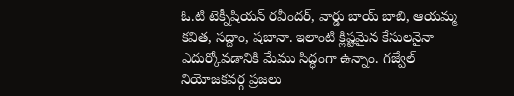ఓ.టి టెక్నీషియన్ రవీందర్, వార్డు బాయ్ బాబి, ఆయమ్మ కవిత, సద్దాం, షబానా. ఇలాంటి క్లిష్టమైన కేసులనైనా ఎదుర్కోవడానికి మేము సిద్ధంగా ఉన్నాం. గజ్వేల్ నియోజకవర్గ ప్రజలు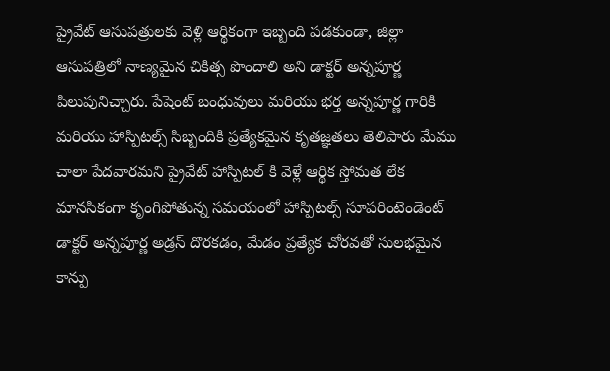ప్రైవేట్ ఆసుపత్రులకు వెళ్లి ఆర్థికంగా ఇబ్బంది పడకుండా, జిల్లా ఆసుపత్రిలో నాణ్యమైన చికిత్స పొందాలి అని డాక్టర్ అన్నపూర్ణ పిలుపునిచ్చారు. పేషెంట్ బంధువులు మరియు భర్త అన్నపూర్ణ గారికి మరియు హాస్పిటల్స్ సిబ్బందికి ప్రత్యేకమైన కృతజ్ఞతలు తెలిపారు మేము చాలా పేదవారమని ప్రైవేట్ హాస్పిటల్ కి వెళ్లే ఆర్థిక స్తోమత లేక మానసికంగా కృంగిపోతున్న సమయంలో హాస్పిటల్స్ సూపరింటెండెంట్ డాక్టర్ అన్నపూర్ణ అడ్రస్ దొరకడం, మేడం ప్రత్యేక చోరవతో సులభమైన కాన్పు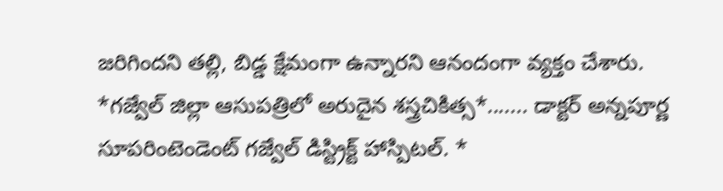జరిగిందని తల్లి, బిడ్డ క్షేమంగా ఉన్నారని ఆనందంగా వ్యక్తం చేశారు.
*గజ్వేల్ జిల్లా ఆసుపత్రిలో అరుదైన శస్త్రచికిత్స*....... డాక్టర్ అన్నపూర్ణ సూపరింటెండెంట్ గజ్వేల్ డిస్ట్రిక్ట్ హాస్పిటల్. *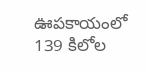ఊపకాయంలో 139 కిలోల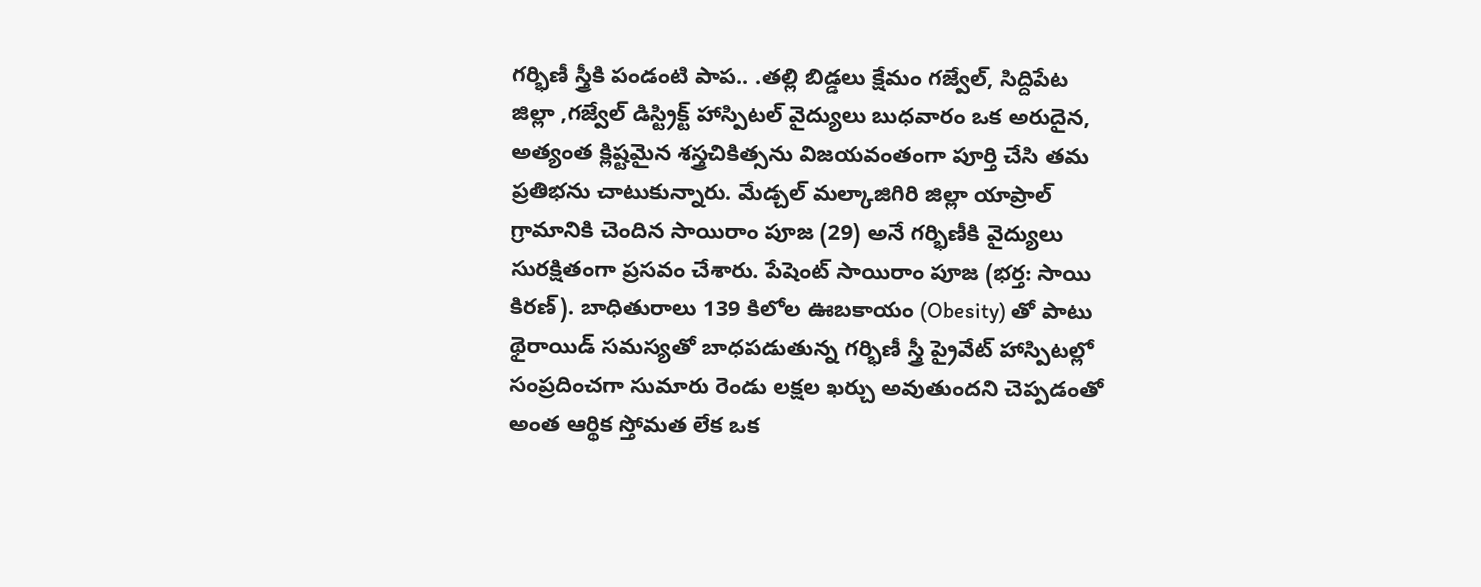గర్భిణీ స్త్రీకి పండంటి పాప.. .తల్లి బిడ్డలు క్షేమం గజ్వేల్, సిద్దిపేట జిల్లా ,గజ్వేల్ డిస్ట్రిక్ట్ హాస్పిటల్ వైద్యులు బుధవారం ఒక అరుదైన, అత్యంత క్లిష్టమైన శస్త్రచికిత్సను విజయవంతంగా పూర్తి చేసి తమ ప్రతిభను చాటుకున్నారు. మేడ్చల్ మల్కాజిగిరి జిల్లా యాప్రాల్ గ్రామానికి చెందిన సాయిరాం పూజ (29) అనే గర్భిణీకి వైద్యులు సురక్షితంగా ప్రసవం చేశారు. పేషెంట్ సాయిరాం పూజ (భర్త: సాయి కిరణ్). బాధితురాలు 139 కిలోల ఊబకాయం (Obesity) తో పాటు థైరాయిడ్ సమస్యతో బాధపడుతున్న గర్భిణీ స్త్రీ ప్రైవేట్ హాస్పిటల్లో సంప్రదించగా సుమారు రెండు లక్షల ఖర్చు అవుతుందని చెప్పడంతో అంత ఆర్థిక స్తోమత లేక ఒక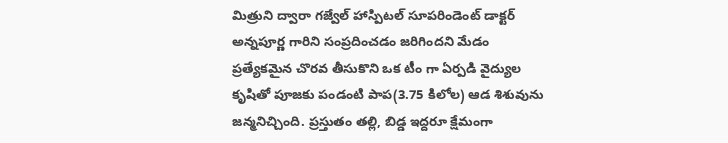మిత్రుని ద్వారా గజ్వేల్ హాస్పిటల్ సూపరిండెంట్ డాక్టర్ అన్నపూర్ణ గారిని సంప్రదించడం జరిగిందని మేడం ప్రత్యేకమైన చొరవ తీసుకొని ఒక టీం గా ఏర్పడి వైద్యుల కృషితో పూజకు పండంటి పాప(3.75 కిలోల) ఆడ శిశువును జన్మనిచ్చింది. ప్రస్తుతం తల్లి, బిడ్డ ఇద్దరూ క్షేమంగా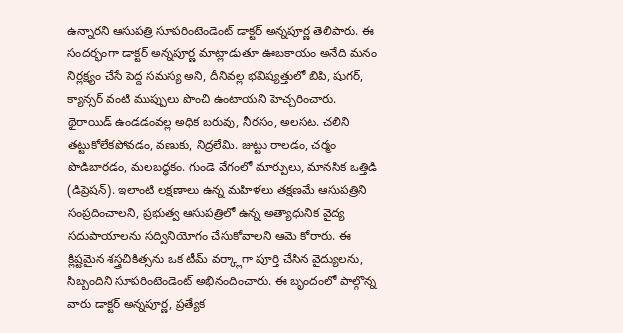ఉన్నారని ఆసుపత్రి సూపరింటెండెంట్ డాక్టర్ అన్నపూర్ణ తెలిపారు. ఈ సందర్భంగా డాక్టర్ అన్నపూర్ణ మాట్లాడుతూ ఊబకాయం అనేది మనం నిర్లక్ష్యం చేసే పెద్ద సమస్య అని, దీనివల్ల భవిష్యత్తులో బిపి, షుగర్, క్యాన్సర్ వంటి ముప్పులు పొంచి ఉంటాయని హెచ్చరించారు. థైరాయిడ్ ఉండడంవల్ల అధిక బరువు, నీరసం, అలసట. చలిని తట్టుకోలేకపోవడం, వణుకు, నిద్రలేమి. జుట్టు రాలడం, చర్మం పొడిబారడం, మలబద్ధకం. గుండె వేగంలో మార్పులు, మానసిక ఒత్తిడి (డిప్రెషన్). ఇలాంటి లక్షణాలు ఉన్న మహిళలు తక్షణమే ఆసుపత్రిని సంప్రదించాలని, ప్రభుత్వ ఆసుపత్రిలో ఉన్న అత్యాధునిక వైద్య సదుపాయాలను సద్వినియోగం చేసుకోవాలని ఆమె కోరారు. ఈ క్లిష్టమైన శస్త్రచికిత్సను ఒక టీమ్ వర్క్లాగా పూర్తి చేసిన వైద్యులను, సిబ్బందిని సూపరింటెండెంట్ అభినందించారు. ఈ బృందంలో పాల్గొన్న వారు డాక్టర్ అన్నపూర్ణ, ప్రత్యేక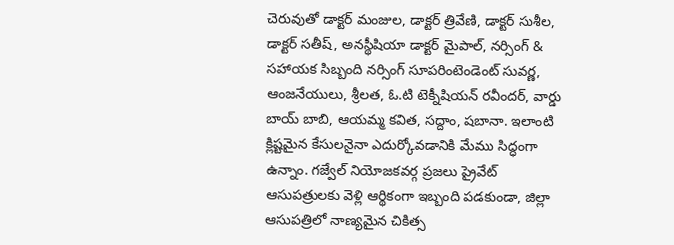చెరువుతో డాక్టర్ మంజుల, డాక్టర్ త్రివేణి, డాక్టర్ సుశీల, డాక్టర్ సతీష్, అనస్థీషియా డాక్టర్ మైపాల్, నర్సింగ్ & సహాయక సిబ్బంది నర్సింగ్ సూపరింటెండెంట్ సువర్ణ, ఆంజనేయులు, శ్రీలత, ఓ.టి టెక్నీషియన్ రవీందర్, వార్డు బాయ్ బాబి, ఆయమ్మ కవిత, సద్దాం, షబానా. ఇలాంటి క్లిష్టమైన కేసులనైనా ఎదుర్కోవడానికి మేము సిద్ధంగా ఉన్నాం. గజ్వేల్ నియోజకవర్గ ప్రజలు ప్రైవేట్ ఆసుపత్రులకు వెళ్లి ఆర్థికంగా ఇబ్బంది పడకుండా, జిల్లా ఆసుపత్రిలో నాణ్యమైన చికిత్స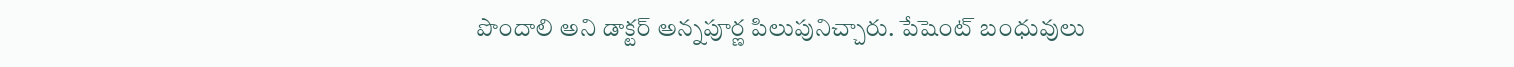పొందాలి అని డాక్టర్ అన్నపూర్ణ పిలుపునిచ్చారు. పేషెంట్ బంధువులు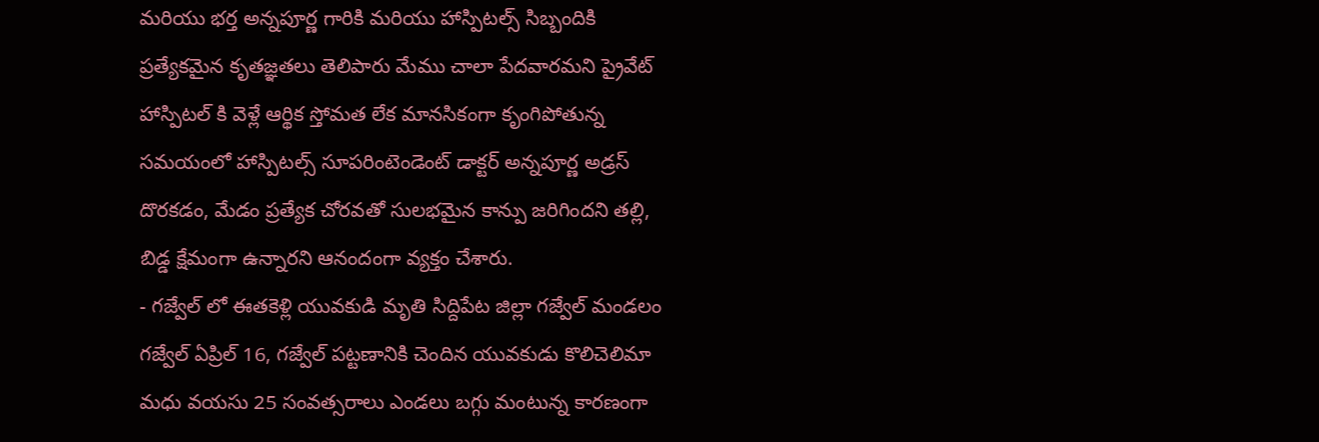మరియు భర్త అన్నపూర్ణ గారికి మరియు హాస్పిటల్స్ సిబ్బందికి ప్రత్యేకమైన కృతజ్ఞతలు తెలిపారు మేము చాలా పేదవారమని ప్రైవేట్ హాస్పిటల్ కి వెళ్లే ఆర్థిక స్తోమత లేక మానసికంగా కృంగిపోతున్న సమయంలో హాస్పిటల్స్ సూపరింటెండెంట్ డాక్టర్ అన్నపూర్ణ అడ్రస్ దొరకడం, మేడం ప్రత్యేక చోరవతో సులభమైన కాన్పు జరిగిందని తల్లి, బిడ్డ క్షేమంగా ఉన్నారని ఆనందంగా వ్యక్తం చేశారు.
- గజ్వేల్ లో ఈతకెళ్లి యువకుడి మృతి సిద్దిపేట జిల్లా గజ్వేల్ మండలం గజ్వేల్ ఏప్రిల్ 16, గజ్వేల్ పట్టణానికి చెందిన యువకుడు కొలిచెలిమా మధు వయసు 25 సంవత్సరాలు ఎండలు బగ్గు మంటున్న కారణంగా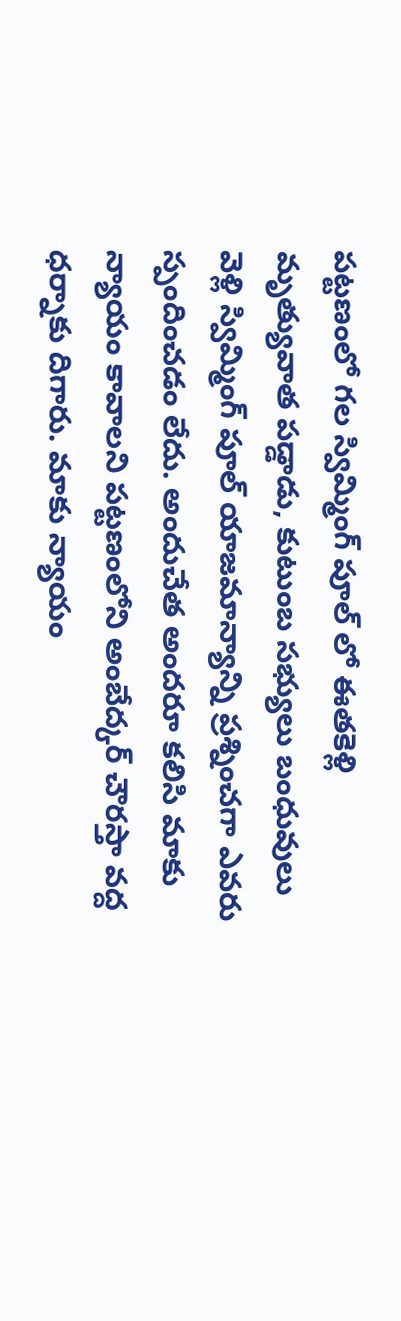పట్టణంలో గల స్విమ్మింగ్ పూల్ లో ఈతకెళ్లి మృత్యువాత పడ్డాడు, కుటుంబ సభ్యులు బంధువులు వెళ్లి స్విమ్మింగ్ పూల్ యాజమాన్యాన్ని ప్రశ్నించగా ఎవరు స్పందించడం లేదు. అందుచేత అందరూ కలిసి మాకు న్యాయం కావాలని పట్టణంలోని అంబేద్కర్ చౌరస్తా వద్ద ధర్నాకు దిగారు. మాకు న్యాయం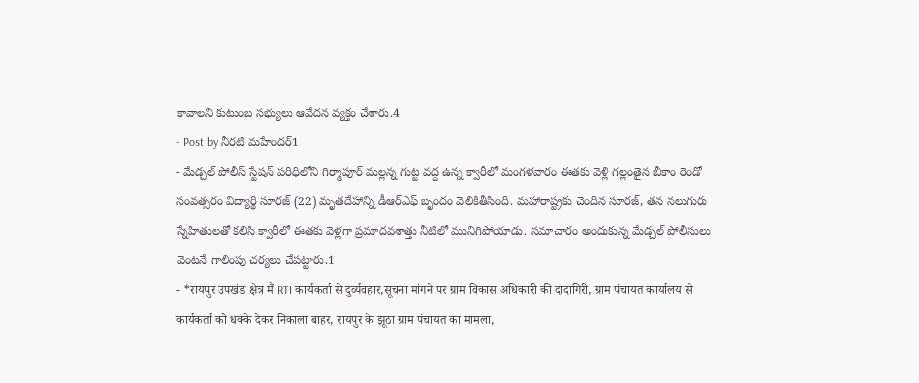కావాలని కుటుంబ సభ్యులు ఆవేదన వ్యక్తం చేశారు.4
- Post by నీరటి మహేందర్1
- మేడ్చల్ పోలీస్ స్టేషన్ పరిధిలోని గిర్మాపూర్ మల్లన్న గుట్ట వద్ద ఉన్న క్వారీలో మంగళవారం ఈతకు వెళ్లి గల్లంతైన బీకాం రెండో సంవత్సరం విద్యార్థి సూరజ్ (22) మృతదేహాన్ని డీఆర్ఎఫ్ బృందం వెలికితీసింది. మహారాష్ట్రకు చెందిన సూరజ్, తన నలుగురు స్నేహితులతో కలిసి క్వారీలో ఈతకు వెళ్లగా ప్రమాదవశాత్తు నీటిలో మునిగిపోయాడు. సమాచారం అందుకున్న మేడ్చల్ పోలీసులు వెంటనే గాలింపు చర్యలు చేపట్టారు.1
- *रायपुर उपखंड क्षेत्र मैं RTI कार्यकर्ता से दुर्व्यवहार,सूचना मांगने पर ग्राम विकास अधिकारी की दादागिरी, ग्राम पंचायत कार्यालय से कार्यकर्ता को धक्के देकर निकाला बाहर, रायपुर के झूठा ग्राम पंचायत का मामला,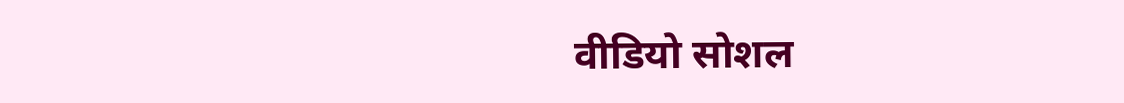वीडियो सोशल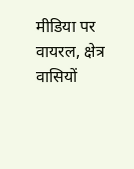मीडिया पर वायरल, क्षेत्र वासियों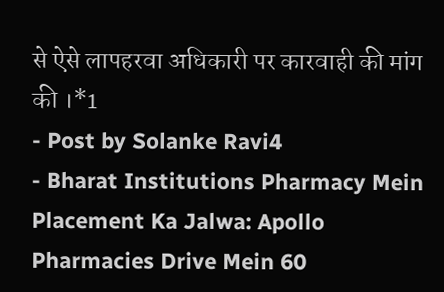से ऐसे लापहरवा अधिकारी पर कारवाही की मांग की ।*1
- Post by Solanke Ravi4
- Bharat Institutions Pharmacy Mein Placement Ka Jalwa: Apollo Pharmacies Drive Mein 60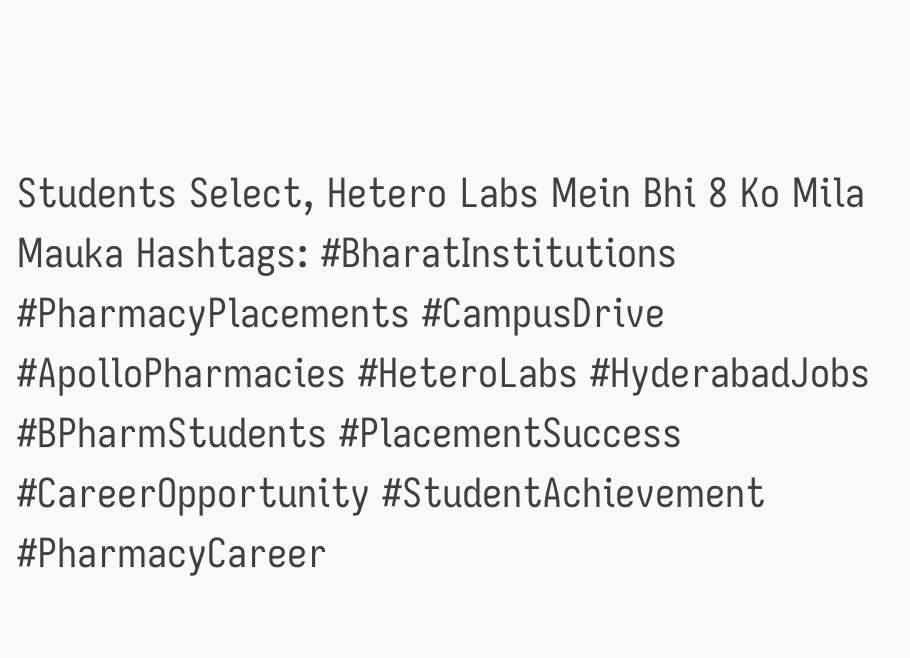Students Select, Hetero Labs Mein Bhi 8 Ko Mila Mauka Hashtags: #BharatInstitutions #PharmacyPlacements #CampusDrive #ApolloPharmacies #HeteroLabs #HyderabadJobs #BPharmStudents #PlacementSuccess #CareerOpportunity #StudentAchievement #PharmacyCareer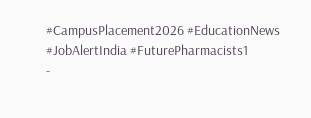#CampusPlacement2026 #EducationNews #JobAlertIndia #FuturePharmacists1
-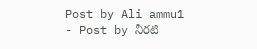Post by Ali ammu1
- Post by నీరటి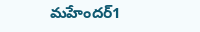మహేందర్1